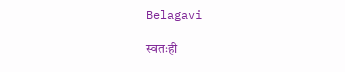Belagavi

स्वतःही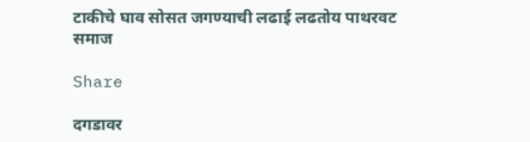टाकीचे घाव सोसत जगण्याची लढाई लढतोय पाथरवट समाज

Share

दगडावर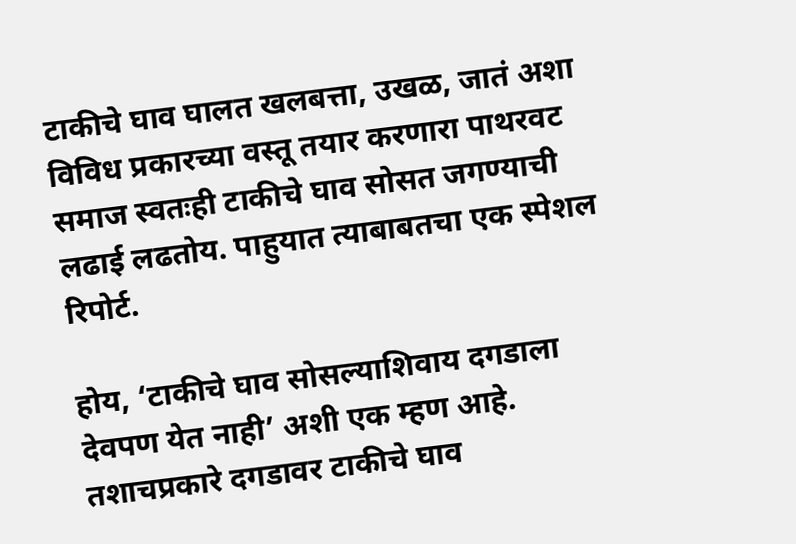टाकीचे घाव घालत खलबत्ता, उखळ, जातं अशा विविध प्रकारच्या वस्तू तयार करणारा पाथरवट समाज स्वतःही टाकीचे घाव सोसत जगण्याची लढाई लढतोय. पाहुयात त्याबाबतचा एक स्पेशल रिपोर्ट.

होय, ‘टाकीचे घाव सोसल्याशिवाय दगडाला देवपण येत नाही’ अशी एक म्हण आहे. तशाचप्रकारे दगडावर टाकीचे घाव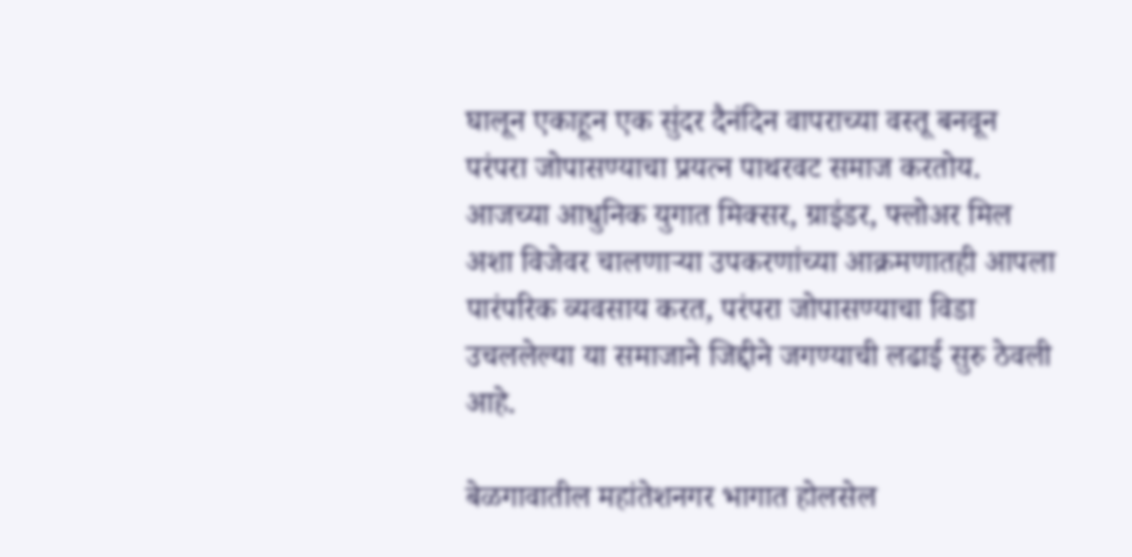घालून एकाहून एक सुंदर दैनंदिन वापराच्या वस्तू बनवून परंपरा जोपासण्याचा प्रयत्न पाथरवट समाज करतोय. आजच्या आधुनिक युगात मिक्सर, ग्राइंडर, फ्लोअर मिल अशा विजेवर चालणाऱ्या उपकरणांच्या आक्रमणातही आपला पारंपरिक व्यवसाय करत, परंपरा जोपासण्याचा विडा उचललेल्या या समाजाने जिद्दीने जगण्याची लढाई सुरु ठेवली आहे.

बेळगावातील महांतेशनगर भागात होलसेल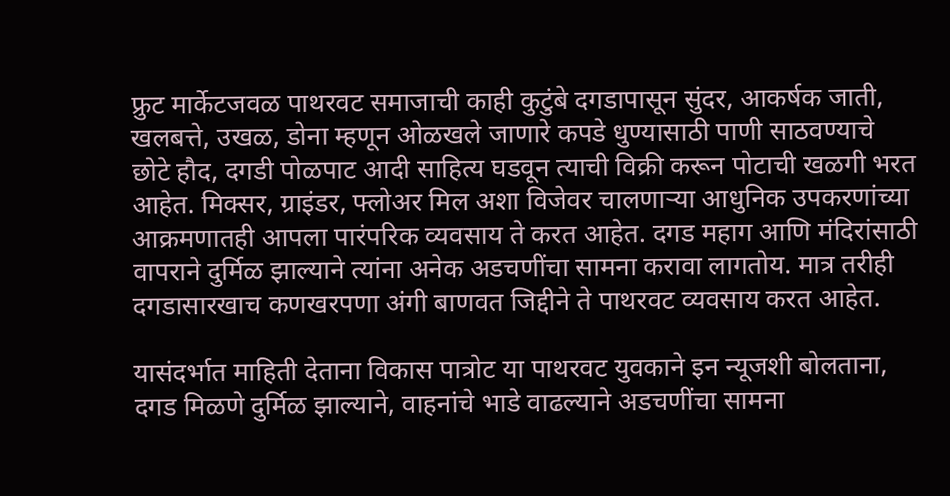फ्रुट मार्केटजवळ पाथरवट समाजाची काही कुटुंबे दगडापासून सुंदर, आकर्षक जाती, खलबत्ते, उखळ, डोना म्हणून ओळखले जाणारे कपडे धुण्यासाठी पाणी साठवण्याचे छोटे हौद, दगडी पोळपाट आदी साहित्य घडवून त्याची विक्री करून पोटाची खळगी भरत आहेत. मिक्सर, ग्राइंडर, फ्लोअर मिल अशा विजेवर चालणाऱ्या आधुनिक उपकरणांच्या आक्रमणातही आपला पारंपरिक व्यवसाय ते करत आहेत. दगड महाग आणि मंदिरांसाठी वापराने दुर्मिळ झाल्याने त्यांना अनेक अडचणींचा सामना करावा लागतोय. मात्र तरीही दगडासारखाच कणखरपणा अंगी बाणवत जिद्दीने ते पाथरवट व्यवसाय करत आहेत.

यासंदर्भात माहिती देताना विकास पात्रोट या पाथरवट युवकाने इन न्यूजशी बोलताना, दगड मिळणे दुर्मिळ झाल्याने, वाहनांचे भाडे वाढल्याने अडचणींचा सामना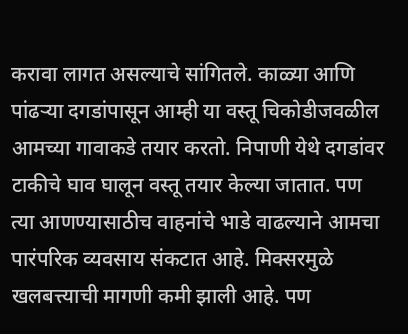करावा लागत असल्याचे सांगितले. काळ्या आणि पांढऱ्या दगडांपासून आम्ही या वस्तू चिकोडीजवळील आमच्या गावाकडे तयार करतो. निपाणी येथे दगडांवर टाकीचे घाव घालून वस्तू तयार केल्या जातात. पण त्या आणण्यासाठीच वाहनांचे भाडे वाढल्याने आमचा पारंपरिक व्यवसाय संकटात आहे. मिक्सरमुळे खलबत्त्याची मागणी कमी झाली आहे. पण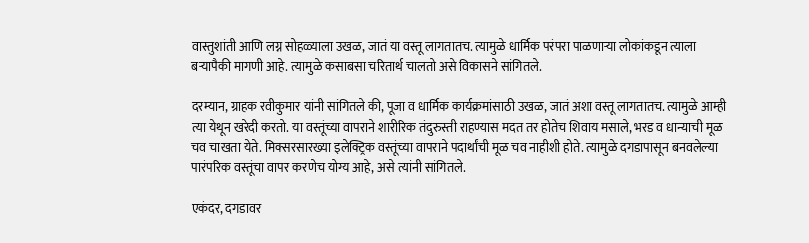वास्तुशांती आणि लग्न सोहळ्याला उखळ, जातं या वस्तू लागतातच. त्यामुळे धार्मिक परंपरा पाळणाऱ्या लोकांकडून त्याला बऱ्यापैकी मागणी आहे. त्यामुळे कसाबसा चरितार्थ चालतो असे विकासने सांगितले.

दरम्यान, ग्राहक रवीकुमार यांनी सांगितले की, पूजा व धार्मिक कार्यक्रमांसाठी उखळ, जातं अशा वस्तू लागतातच. त्यामुळे आम्ही त्या येथून खरेदी करतो. या वस्तूंच्या वापराने शारीरिक तंदुरुस्ती राहण्यास मदत तर होतेच शिवाय मसाले, भरड व धान्याची मूळ चव चाखता येते. मिक्सरसारख्या इलेक्ट्रिक वस्तूंच्या वापराने पदार्थांची मूळ चव नाहीशी होते. त्यामुळे दगडापासून बनवलेल्या पारंपरिक वस्तूंचा वापर करणेच योग्य आहे, असे त्यांनी सांगितले.

एकंदर, दगडावर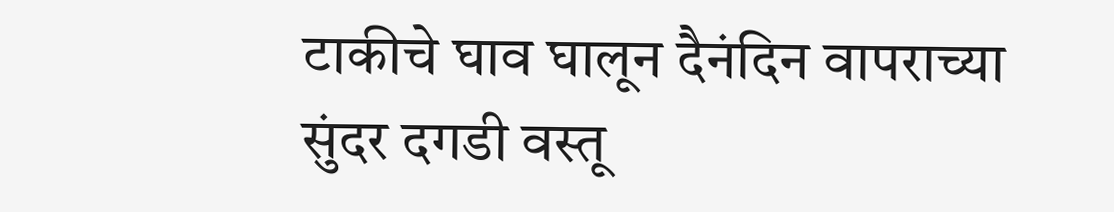टाकीचे घाव घालून दैनंदिन वापराच्या सुंदर दगडी वस्तू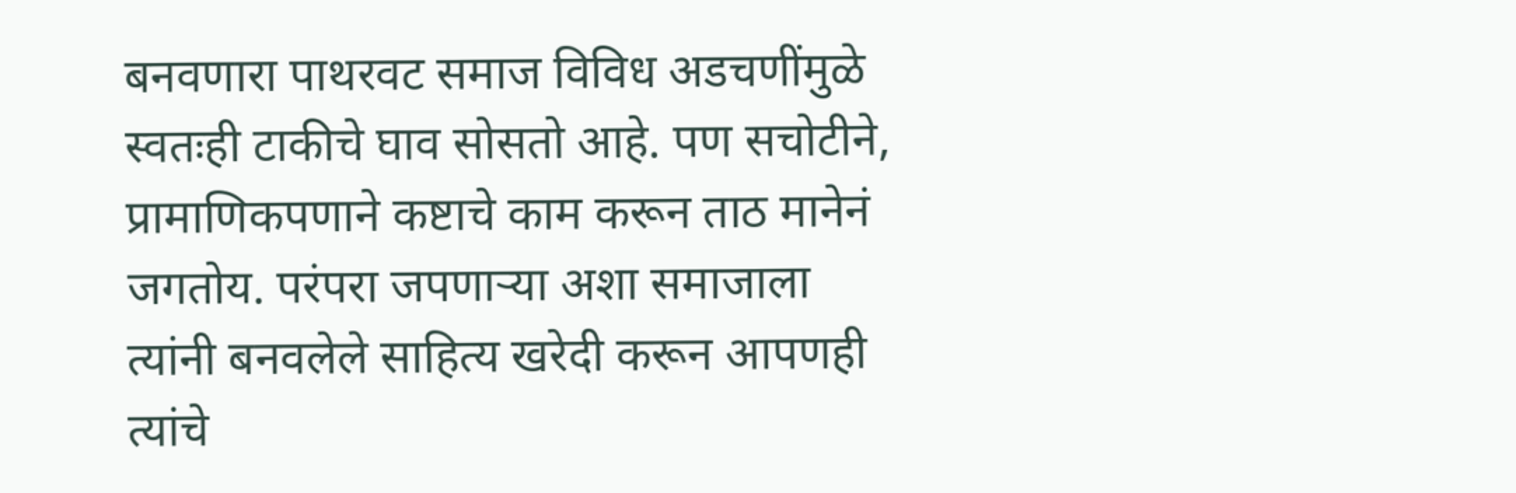बनवणारा पाथरवट समाज विविध अडचणींमुळे स्वतःही टाकीचे घाव सोसतो आहे. पण सचोटीने, प्रामाणिकपणाने कष्टाचे काम करून ताठ मानेनं जगतोय. परंपरा जपणाऱ्या अशा समाजाला त्यांनी बनवलेले साहित्य खरेदी करून आपणही त्यांचे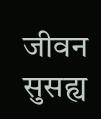जीवन सुसह्य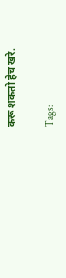करू शकतो हेच खरे.

Tags: